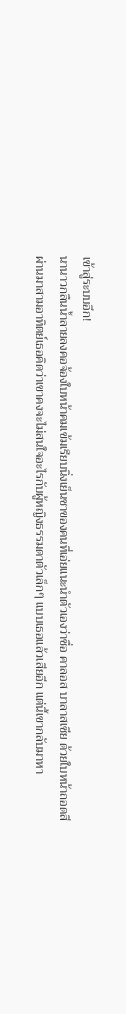เข้าสู่ระบบอึก!
นานาวกลืนน้ำลายลงคอจ้องใบหน้าคมเข้มเรียบนิ่งเย็นชาของคนที่เอ่ยแนะนำตัวเองว่าชื่อ คาลอส บาลาสเซีย ด้วยใบหน้าถอดสี
ผ่านมาสามอาทิตย์เธอคิดว่าเขาคงจะไม่สนใจอะไรกับผู้หญิงธรรมดาตัวเล็กๆ แบบเธอแล้วเสียอีก แต่นี้เขากลับมาหา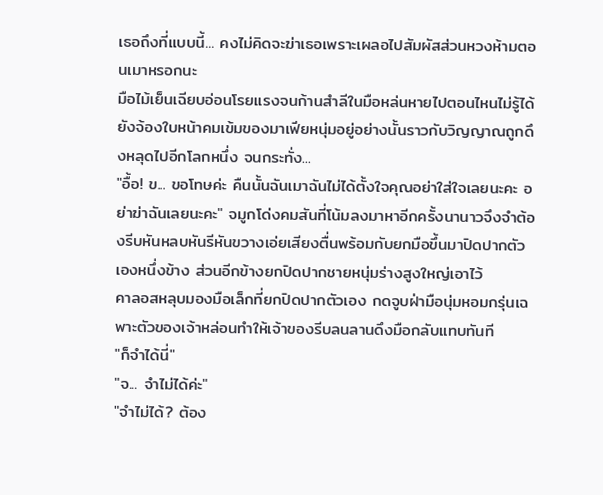เธอถึงที่แบบนี้... คงไม่คิดจะฆ่าเธอเพราะเผลอไปสัมผัสส่วนหวงห้ามตอนเมาหรอกนะ
มือไม้เย็นเฉียบอ่อนโรยแรงจนก้านสำลีในมือหล่นหายไปตอนไหนไม่รู้ได้ ยังจ้องใบหน้าคมเข้มของมาเฟียหนุ่มอยู่อย่างนั้นราวกับวิญญาณถูกดึงหลุดไปอีกโลกหนึ่ง จนกระทั่ง...
"อื้อ! ข... ขอโทษค่ะ คืนนั้นฉันเมาฉันไม่ได้ตั้งใจคุณอย่าใส่ใจเลยนะคะ อย่าฆ่าฉันเลยนะคะ" จมูกโด่งคมสันที่โน้มลงมาหาอีกครั้งนานาวจึงจำต้องรีบหันหลบหันรีหันขวางเอ่ยเสียงตื่นพร้อมกับยกมือขึ้นมาปิดปากตัวเองหนึ่งข้าง ส่วนอีกข้างยกปิดปากชายหนุ่มร่างสูงใหญ่เอาไว้
คาลอสหลุบมองมือเล็กที่ยกปิดปากตัวเอง กดจูบฝ่ามือนุ่มหอมกรุ่นเฉพาะตัวของเจ้าหล่อนทำให้เจ้าของรีบลนลานดึงมือกลับแทบทันที
"ก็จำได้นี่"
"จ... จำไม่ได้ค่ะ"
"จำไม่ได้? ต้อง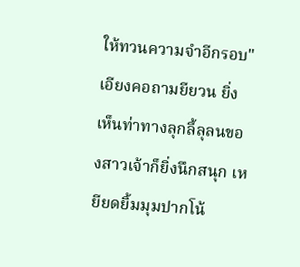ให้ทวนความจำอีกรอบ" เอียงคอถามยียวน ยิ่งเห็นท่าทางลุกลี้ลุลนของสาวเจ้าก็ยิ่งนึกสนุก เหยียดยิ้มมุมปากโน้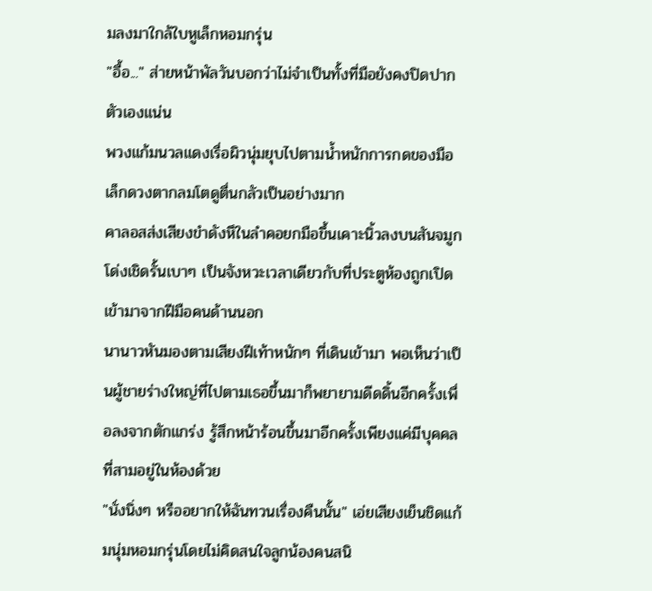มลงมาใกล้ใบหูเล็กหอมกรุ่น
"อื้อ..." ส่ายหน้าพัลวันบอกว่าไม่จำเป็นทั้งที่มือยังคงปิดปากตัวเองแน่น
พวงแก้มนวลแดงเรื่อผิวนุ่มยุบไปตามน้ำหนักการกดของมือเล็กดวงตากลมโตดูตื่นกลัวเป็นอย่างมาก
คาลอสส่งเสียงขำดังหึในลำคอยกมือขึ้นเคาะนิ้วลงบนสันจมูกโด่งเชิดรั้นเบาๆ เป็นจังหวะเวลาเดียวกับที่ประตูห้องถูกเปิดเข้ามาจากฝีมือคนด้านนอก
นานาวหันมองตามเสียงฝีเท้าหนักๆ ที่เดินเข้ามา พอเห็นว่าเป็นผู้ชายร่างใหญ่ที่ไปตามเธอขึ้นมาก็พยายามดีดดิ้นอีกครั้งเพื่อลงจากตักแกร่ง รู้สึกหน้าร้อนขึ้นมาอีกครั้งเพียงแค่มีบุคคลที่สามอยู่ในห้องด้วย
"นั่งนิ่งๆ หรืออยากให้ฉันทวนเรื่องคืนนั้น" เอ่ยเสียงเย็นชิดแก้มนุ่มหอมกรุ่นโดยไม่คิดสนใจลูกน้องคนสนิ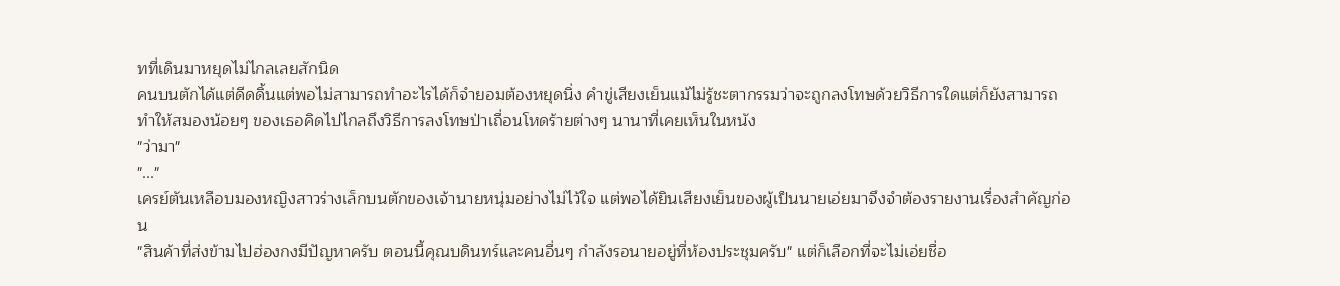ทที่เดินมาหยุดไม่ไกลเลยสักนิด
คนบนตักได้แต่ดีดดิ้นแต่พอไม่สามารถทำอะไรได้ก็จำยอมต้องหยุดนิ่ง คำขู่เสียงเย็นแม้ไม่รู้ชะตากรรมว่าจะถูกลงโทษด้วยวิธีการใดแต่ก็ยังสามารถทำให้สมองน้อยๆ ของเธอคิดไปไกลถึงวิธีการลงโทษป่าเถื่อนโหดร้ายต่างๆ นานาที่เคยเห็นในหนัง
"ว่ามา"
"..."
เครย์ตันเหลือบมองหญิงสาวร่างเล็กบนตักของเจ้านายหนุ่มอย่างไม่ไว้ใจ แต่พอได้ยินเสียงเย็นของผู้เป็นนายเอ่ยมาจึงจำต้องรายงานเรื่องสำคัญก่อน
"สินค้าที่ส่งข้ามไปฮ่องกงมีปัญหาครับ ตอนนี้คุณบดินทร์และคนอื่นๆ กำลังรอนายอยู่ที่ห้องประชุมครับ" แต่ก็เลือกที่จะไม่เอ่ยชื่อ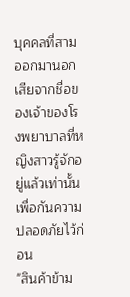บุคคลที่สามออกมานอกเสียจากชื่อของเจ้าของโรงพยาบาลที่หญิงสาวรู้จักอยู่แล้วเท่านั้น เพื่อกันความปลอดภัยไว้ก่อน
"สินค้าข้าม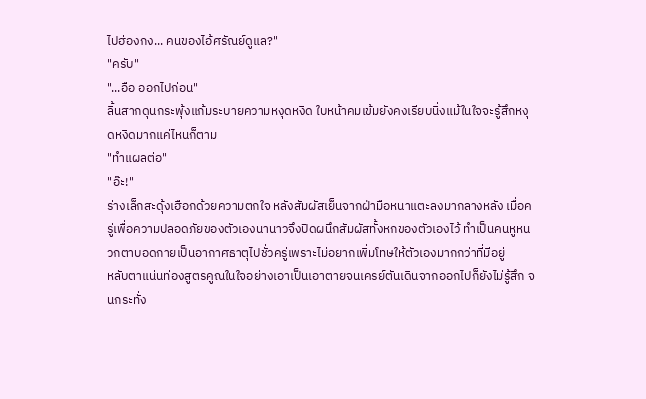ไปฮ่องกง... คนของไอ้ศรัณย์ดูแล?"
"ครับ"
"...อือ ออกไปก่อน"
ลิ้นสากดุนกระพุ้งแก้มระบายความหงุดหงิด ใบหน้าคมเข้มยังคงเรียบนิ่งแม้ในใจจะรู้สึกหงุดหงิดมากแค่ไหนก็ตาม
"ทำแผลต่อ"
"อ๊ะ!"
ร่างเล็กสะดุ้งเฮือกด้วยความตกใจ หลังสัมผัสเย็นจากฝ่ามือหนาแตะลงมากลางหลัง เมื่อครู่เพื่อความปลอดภัยของตัวเองนานาวจึงปิดผนึกสัมผัสทั้งหกของตัวเองไว้ ทำเป็นคนหูหนวกตาบอดกายเป็นอากาศธาตุไปชั่วครู่เพราะไม่อยากเพิ่มโทษให้ตัวเองมากกว่าที่มีอยู่
หลับตาแน่นท่องสูตรคูณในใจอย่างเอาเป็นเอาตายจนเครย์ตันเดินจากออกไปก็ยังไม่รู้สึก จนกระทั่ง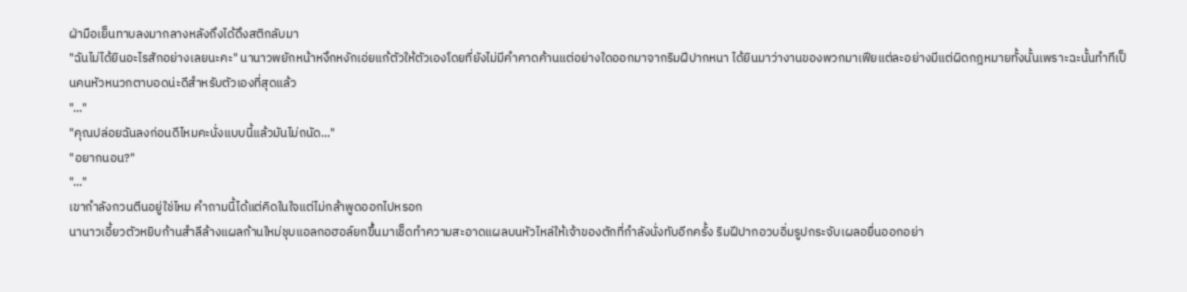ฝ่ามือเย็นทาบลงมากลางหลังถึงได้ดึงสติกลับมา
"ฉันไม่ได้ยินอะไรสักอย่างเลยนะคะ" นานาวพยักหน้าหงึกหงักเอ่ยแก้ตัวให้ตัวเองโดยที่ยังไม่มีคำคาดค้านแต่อย่างใดออกมาจากริมฝีปากหนา ได้ยินมาว่างานของพวกมาเฟียแต่ละอย่างมีแต่ผิดกฎหมายทั้งนั้นเพราะฉะนั้นทำทีเป็นคนหัวหนวกตาบอดน่ะดีสำหรับตัวเองที่สุดแล้ว
"..."
"คุณปล่อยฉันลงก่อนดีไหมคะนั่งแบบนี้แล้วมันไม่ถนัด..."
"อยากนอน?"
"..."
เขากำลังกวนตีนอยู่ใช่ไหม คำถามนี้ได้แต่คิดในใจแต่ไม่กล้าพูดออกไปหรอก
นานาวเอี้ยวตัวหยิบก้านสำลีล้างแผลก้านใหม่ชุบแอลกอฮอล์ยกขึ้นมาเช็ดทำความสะอาดแผลบนหัวไหล่ให้เจ้าของตักที่กำลังนั่งทับอีกครั้ง ริมฝีปากอวบอิ่มรูปกระจับเผลอยื่นออกอย่า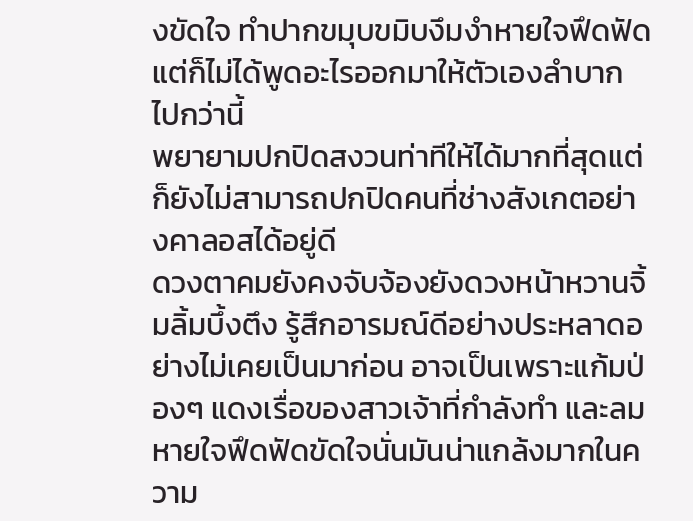งขัดใจ ทำปากขมุบขมิบงึมงำหายใจฟึดฟัดแต่ก็ไม่ได้พูดอะไรออกมาให้ตัวเองลำบากไปกว่านี้
พยายามปกปิดสงวนท่าทีให้ได้มากที่สุดแต่ก็ยังไม่สามารถปกปิดคนที่ช่างสังเกตอย่างคาลอสได้อยู่ดี
ดวงตาคมยังคงจับจ้องยังดวงหน้าหวานจิ้มลิ้มบึ้งตึง รู้สึกอารมณ์ดีอย่างประหลาดอย่างไม่เคยเป็นมาก่อน อาจเป็นเพราะแก้มป่องๆ แดงเรื่อของสาวเจ้าที่กำลังทำ และลมหายใจฟึดฟัดขัดใจนั่นมันน่าแกล้งมากในความ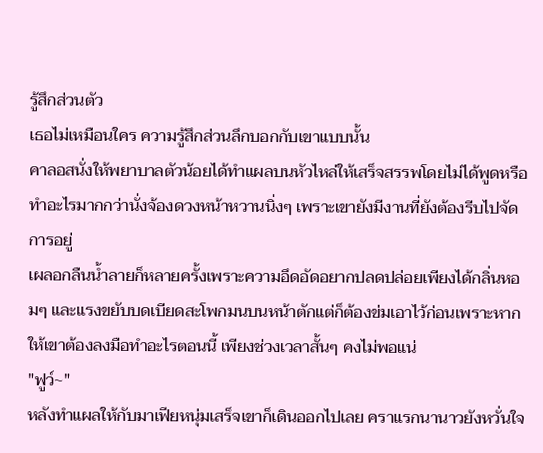รู้สึกส่วนตัว
เธอไม่เหมือนใคร ความรู้สึกส่วนลึกบอกกับเขาแบบนั้น
คาลอสนั่งให้พยาบาลตัวน้อยได้ทำแผลบนหัวไหล่ให้เสร็จสรรพโดยไม่ได้พูดหรือทำอะไรมากกว่านั่งจ้องดวงหน้าหวานนิ่งๆ เพราะเขายังมีงานที่ยังต้องรีบไปจัดการอยู่
เผลอกลืนน้ำลายก็หลายครั้งเพราะความอึดอัดอยากปลดปล่อยเพียงได้กลิ่นหอมๆ และแรงขยับบดเบียดสะโพกมนบนหน้าตักแต่ก็ต้องข่มเอาไว้ก่อนเพราะหากให้เขาต้องลงมือทำอะไรตอนนี้ เพียงช่วงเวลาสั้นๆ คงไม่พอแน่
"ฟูว์~"
หลังทำแผลให้กับมาเฟียหนุ่มเสร็จเขาก็เดินออกไปเลย คราแรกนานาวยังหวั่นใจ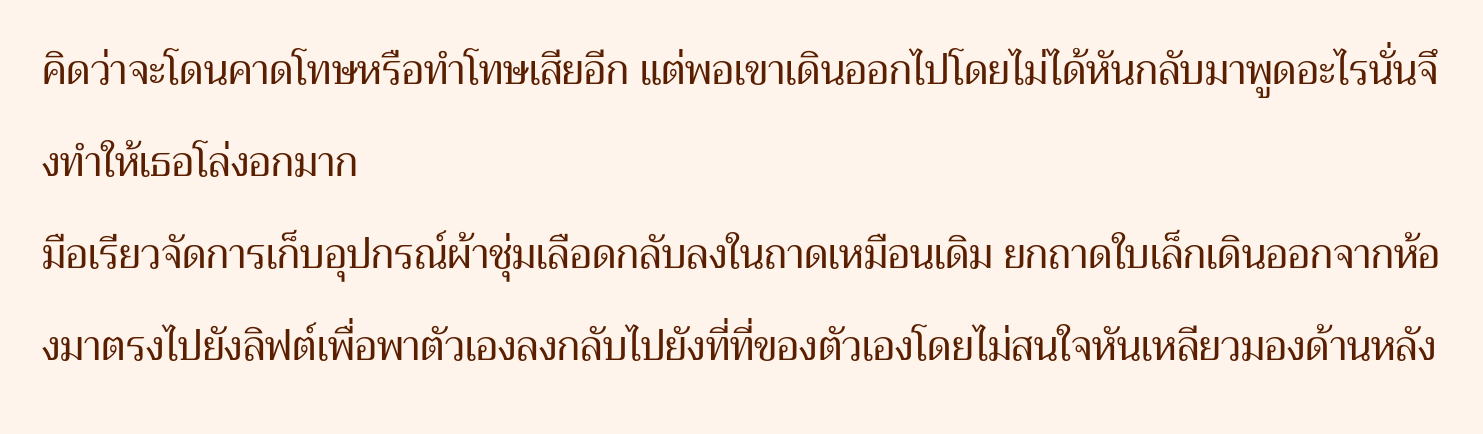คิดว่าจะโดนคาดโทษหรือทำโทษเสียอีก แต่พอเขาเดินออกไปโดยไม่ได้หันกลับมาพูดอะไรนั่นจึงทำให้เธอโล่งอกมาก
มือเรียวจัดการเก็บอุปกรณ์ผ้าชุ่มเลือดกลับลงในถาดเหมือนเดิม ยกถาดใบเล็กเดินออกจากห้องมาตรงไปยังลิฟต์เพื่อพาตัวเองลงกลับไปยังที่ที่ของตัวเองโดยไม่สนใจหันเหลียวมองด้านหลัง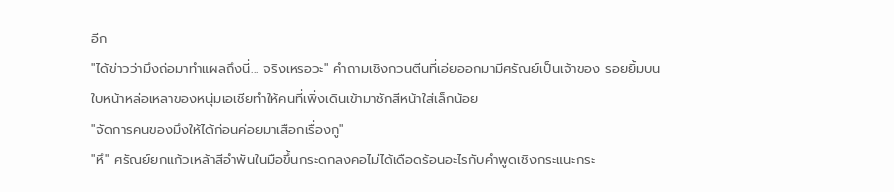อีก
"ได้ข่าวว่ามึงถ่อมาทำแผลถึงนี่... จริงเหรอวะ" คำถามเชิงกวนตีนที่เอ่ยออกมามีศรัณย์เป็นเจ้าของ รอยยิ้มบนใบหน้าหล่อเหลาของหนุ่มเอเชียทำให้คนที่เพิ่งเดินเข้ามาชักสีหน้าใส่เล็กน้อย
"จัดการคนของมึงให้ได้ก่อนค่อยมาเสือกเรื่องกู"
"หึ" ศรัณย์ยกแก้วเหล้าสีอำพันในมือขึ้นกระดกลงคอไม่ได้เดือดร้อนอะไรกับคำพูดเชิงกระแนะกระ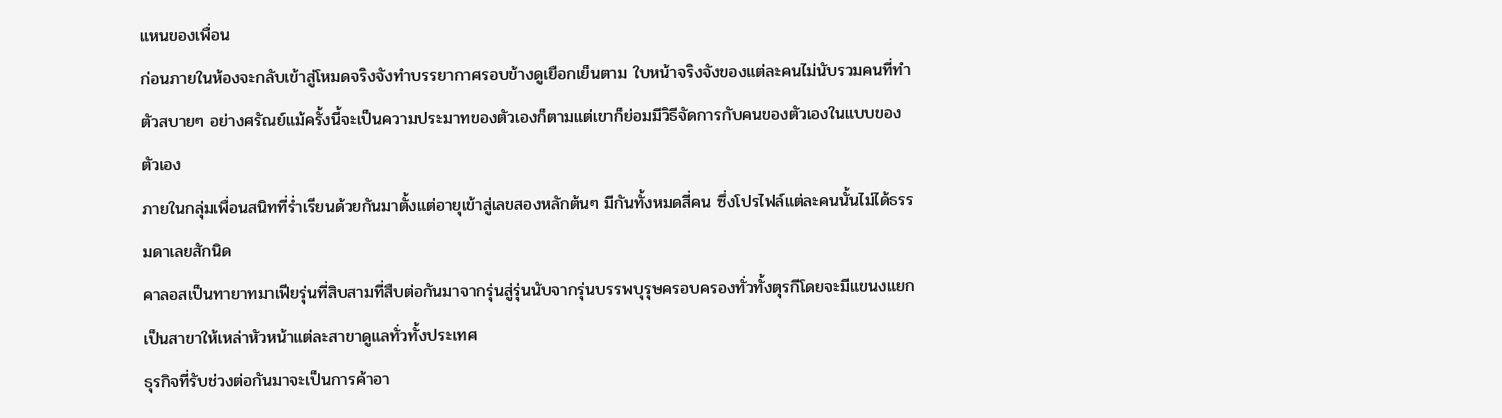แหนของเพื่อน
ก่อนภายในห้องจะกลับเข้าสู่โหมดจริงจังทำบรรยากาศรอบข้างดูเยือกเย็นตาม ใบหน้าจริงจังของแต่ละคนไม่นับรวมคนที่ทำตัวสบายๆ อย่างศรัณย์แม้ครั้งนี้จะเป็นความประมาทของตัวเองก็ตามแต่เขาก็ย่อมมีวิธีจัดการกับคนของตัวเองในแบบของตัวเอง
ภายในกลุ่มเพื่อนสนิทที่ร่ำเรียนด้วยกันมาตั้งแต่อายุเข้าสู่เลขสองหลักต้นๆ มีกันทั้งหมดสี่คน ซึ่งโปรไฟล์แต่ละคนนั้นไม่ได้ธรรมดาเลยสักนิด
คาลอสเป็นทายาทมาเฟียรุ่นที่สิบสามที่สืบต่อกันมาจากรุ่นสู่รุ่นนับจากรุ่นบรรพบุรุษครอบครองทั่วทั้งตุรกีโดยจะมีแขนงแยกเป็นสาขาให้เหล่าหัวหน้าแต่ละสาขาดูแลทั่วทั้งประเทศ
ธุรกิจที่รับช่วงต่อกันมาจะเป็นการค้าอา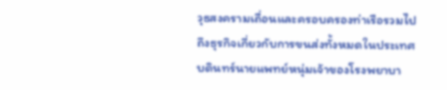วุธสงครามเถื่อนและครอบครองท่าเรือรวมไปถึงธุรกิจเกี่ยวกับการขนส่งทั้งหมดในประเทศ
บดินทร์นายแพทย์หนุ่มเจ้าของโรงพยาบา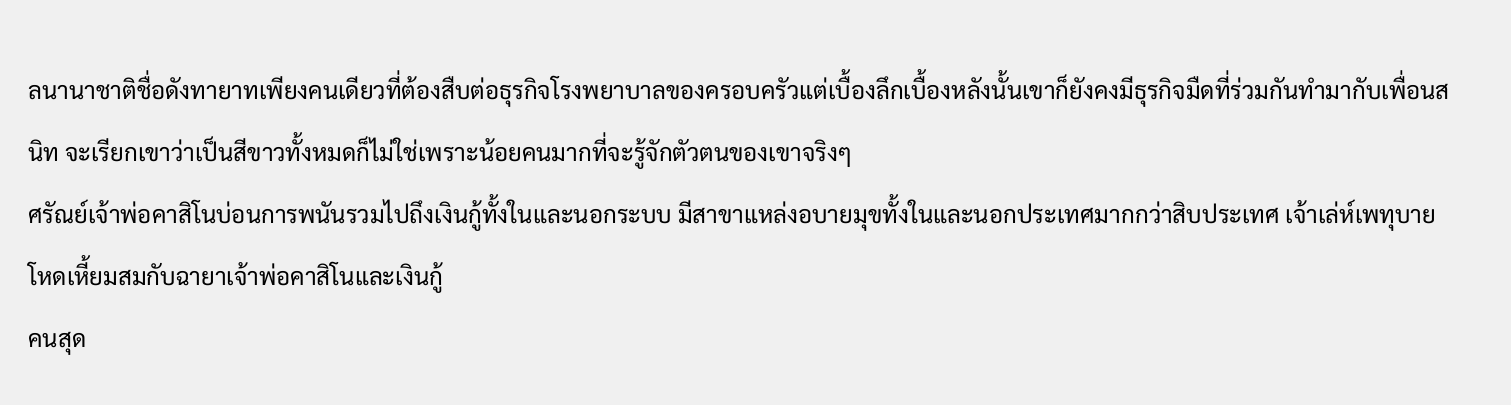ลนานาชาติชื่อดังทายาทเพียงคนเดียวที่ต้องสืบต่อธุรกิจโรงพยาบาลของครอบครัวแต่เบื้องลึกเบื้องหลังนั้นเขาก็ยังคงมีธุรกิจมืดที่ร่วมกันทำมากับเพื่อนสนิท จะเรียกเขาว่าเป็นสีขาวทั้งหมดก็ไม่ใช่เพราะน้อยคนมากที่จะรู้จักตัวตนของเขาจริงๆ
ศรัณย์เจ้าพ่อคาสิโนบ่อนการพนันรวมไปถึงเงินกู้ทั้งในและนอกระบบ มีสาขาแหล่งอบายมุขทั้งในและนอกประเทศมากกว่าสิบประเทศ เจ้าเล่ห์เพทุบาย โหดเหี้ยมสมกับฉายาเจ้าพ่อคาสิโนและเงินกู้
คนสุด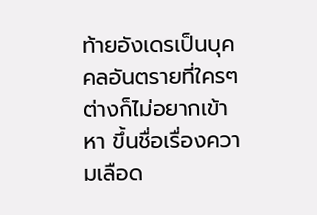ท้ายอังเดรเป็นบุคคลอันตรายที่ใครๆ ต่างก็ไม่อยากเข้าหา ขึ้นชื่อเรื่องความเลือด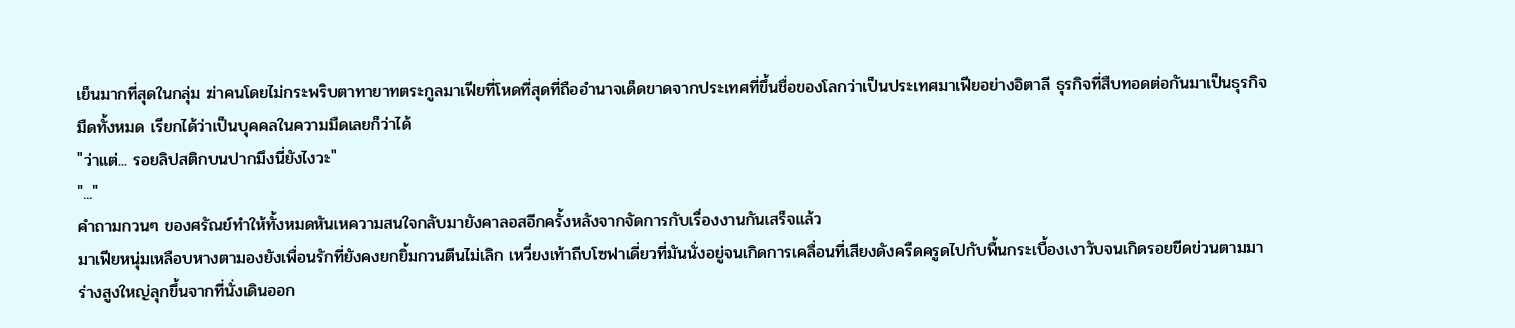เย็นมากที่สุดในกลุ่ม ฆ่าคนโดยไม่กระพริบตาทายาทตระกูลมาเฟียที่โหดที่สุดที่ถืออำนาจเด็ดขาดจากประเทศที่ขึ้นชื่อของโลกว่าเป็นประเทศมาเฟียอย่างอิตาลี ธุรกิจที่สืบทอดต่อกันมาเป็นธุรกิจมืดทั้งหมด เรียกได้ว่าเป็นบุคคลในความมืดเลยก็ว่าได้
"ว่าแต่... รอยลิปสติกบนปากมึงนี่ยังไงวะ"
"..."
คำถามกวนๆ ของศรัณย์ทำให้ทั้งหมดหันเหความสนใจกลับมายังคาลอสอีกครั้งหลังจากจัดการกับเรื่องงานกันเสร็จแล้ว
มาเฟียหนุ่มเหลือบหางตามองยังเพื่อนรักที่ยังคงยกยิ้มกวนตีนไม่เลิก เหวี่ยงเท้าถีบโซฟาเดี่ยวที่มันนั่งอยู่จนเกิดการเคลื่อนที่เสียงดังครืดครูดไปกับพื้นกระเบื้องเงาวับจนเกิดรอยขีดข่วนตามมา
ร่างสูงใหญ่ลุกขึ้นจากที่นั่งเดินออก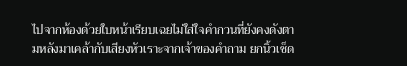ไปจากห้องด้วยใบหน้าเรียบเฉยไม่ใส่ใจคำกวนที่ยังคงดังตามหลังมาเคล้ากับเสียงหัวเราะจากเจ้าของคำถาม ยกนิ้วเช็ด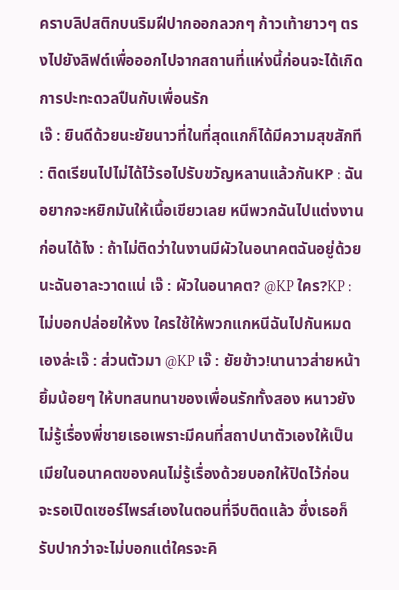คราบลิปสติกบนริมฝีปากออกลวกๆ ก้าวเท้ายาวๆ ตรงไปยังลิฟต์เพื่อออกไปจากสถานที่แห่งนี้ก่อนจะได้เกิดการปะทะดวลปืนกับเพื่อนรัก
เจ๊ : ยินดีด้วยนะยัยนาวที่ในที่สุดแกก็ได้มีความสุขสักที : ติดเรียนไปไม่ได้ไว้รอไปรับขวัญหลานแล้วกันKP : ฉันอยากจะหยิกมันให้เนื้อเขียวเลย หนีพวกฉันไปแต่งงานก่อนได้ไง : ถ้าไม่ติดว่าในงานมีผัวในอนาคตฉันอยู่ด้วยนะฉันอาละวาดแน่ เจ๊ : ผัวในอนาคต? @KP ใคร?KP : ไม่บอกปล่อยให้งง ใครใช้ให้พวกแกหนีฉันไปกันหมดเองล่ะเจ๊ : ส่วนตัวมา @KP เจ๊ : ยัยข้าว!นานาวส่ายหน้ายิ้มน้อยๆ ให้บทสนทนาของเพื่อนรักทั้งสอง หนาวยังไม่รู้เรื่องพี่ชายเธอเพราะมีคนที่สถาปนาตัวเองให้เป็นเมียในอนาคตของคนไม่รู้เรื่องด้วยบอกให้ปิดไว้ก่อน จะรอเปิดเซอร์ไพรส์เองในตอนที่จีบติดแล้ว ซึ่งเธอก็รับปากว่าจะไม่บอกแต่ใครจะคิ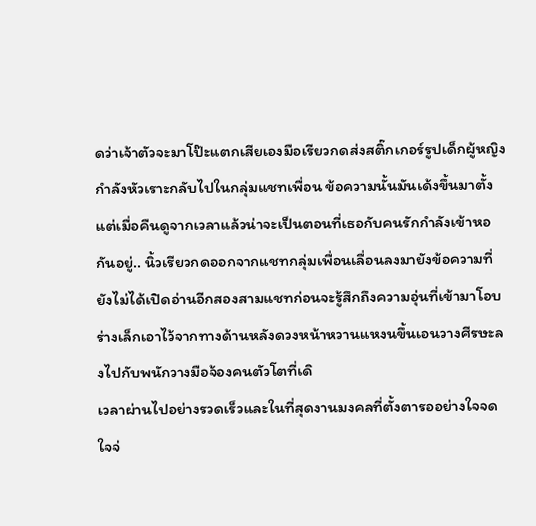ดว่าเจ้าตัวจะมาโป๊ะแตกเสียเองมือเรียวกดส่งสติ๊กเกอร์รูปเด็กผู้หญิงกำลังหัวเราะกลับไปในกลุ่มแชทเพื่อน ข้อความนั้นมันเด้งขึ้นมาตั้งแต่เมื่อคืนดูจากเวลาแล้วน่าจะเป็นตอนที่เธอกับคนรักกำลังเข้าหอกันอยู่.. นิ้วเรียวกดออกจากแชทกลุ่มเพื่อนเลื่อนลงมายังข้อความที่ยังไม่ได้เปิดอ่านอีกสองสามแชทก่อนจะรู้สึกถึงความอุ่นที่เข้ามาโอบร่างเล็กเอาไว้จากทางด้านหลังดวงหน้าหวานแหงนขึ้นเอนวางศีรษะลงไปกับพนักวางมือจ้องคนตัวโตที่เดิ
เวลาผ่านไปอย่างรวดเร็วและในที่สุดงานมงคลที่ตั้งตารออย่างใจจดใจจ่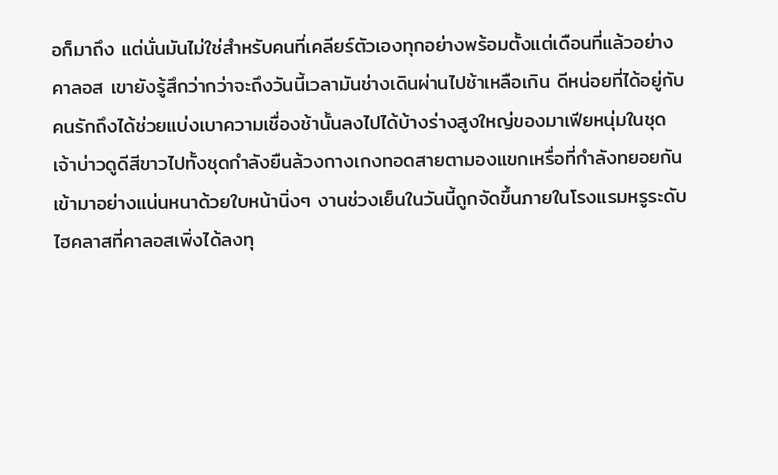อก็มาถึง แต่นั่นมันไม่ใช่สำหรับคนที่เคลียร์ตัวเองทุกอย่างพร้อมตั้งแต่เดือนที่แล้วอย่างคาลอส เขายังรู้สึกว่ากว่าจะถึงวันนี้เวลามันช่างเดินผ่านไปช้าเหลือเกิน ดีหน่อยที่ได้อยู่กับคนรักถึงได้ช่วยแบ่งเบาความเชื่องช้านั้นลงไปได้บ้างร่างสูงใหญ่ของมาเฟียหนุ่มในชุดเจ้าบ่าวดูดีสีขาวไปทั้งชุดกำลังยืนล้วงกางเกงทอดสายตามองแขกเหรื่อที่กำลังทยอยกันเข้ามาอย่างแน่นหนาด้วยใบหน้านิ่งๆ งานช่วงเย็นในวันนี้ถูกจัดขึ้นภายในโรงแรมหรูระดับไฮคลาสที่คาลอสเพิ่งได้ลงทุ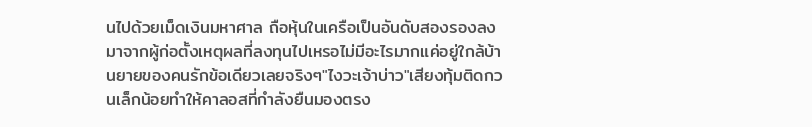นไปด้วยเม็ดเงินมหาศาล ถือหุ้นในเครือเป็นอันดับสองรองลงมาจากผู้ก่อตั้งเหตุผลที่ลงทุนไปเหรอไม่มีอะไรมากแค่อยู่ใกล้บ้านยายของคนรักข้อเดียวเลยจริงๆ"ไงวะเจ้าบ่าว"เสียงทุ้มติดกวนเล็กน้อยทำให้คาลอสที่กำลังยืนมองตรง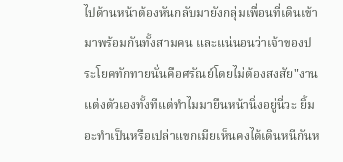ไปด้านหน้าต้องหันกลับมายังกลุ่มเพื่อนที่เดินเข้ามาพร้อมกันทั้งสามคน และแน่นอนว่าเจ้าของประโยคทักทายนั่นคือศรัณย์โดยไม่ต้องสงสัย"งานแต่งตัวเองทั้งทีแต่ทำไมมายืนหน้านิ่งอยู่นี่วะ ยิ้มอะทำเป็นหรือเปล่าแขกเมียเห็นคงได้เดินหนีกันห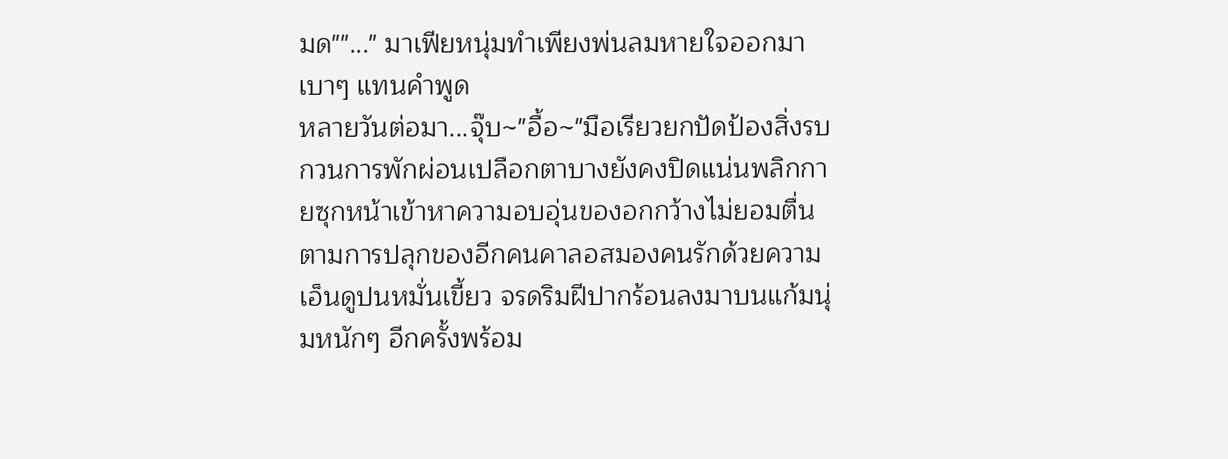มด""..." มาเฟียหนุ่มทำเพียงพ่นลมหายใจออกมาเบาๆ แทนคำพูด
หลายวันต่อมา...จุ๊บ~"อื้อ~"มือเรียวยกปัดป้องสิ่งรบกวนการพักผ่อนเปลือกตาบางยังคงปิดแน่นพลิกกายซุกหน้าเข้าหาความอบอุ่นของอกกว้างไม่ยอมตื่นตามการปลุกของอีกคนคาลอสมองคนรักด้วยความเอ็นดูปนหมั่นเขี้ยว จรดริมฝีปากร้อนลงมาบนแก้มนุ่มหนักๆ อีกครั้งพร้อม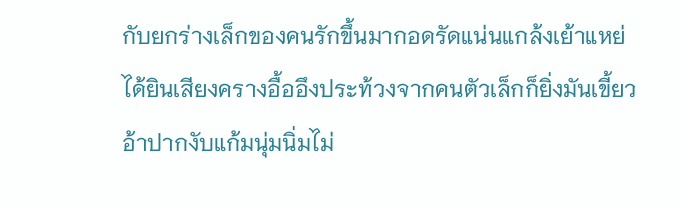กับยกร่างเล็กของคนรักขึ้นมากอดรัดแน่นแกล้งเย้าแหย่ ได้ยินเสียงครางอื้ออึงประท้วงจากคนตัวเล็กก็ยิ่งมันเขี้ยวอ้าปากงับแก้มนุ่มนิ่มไม่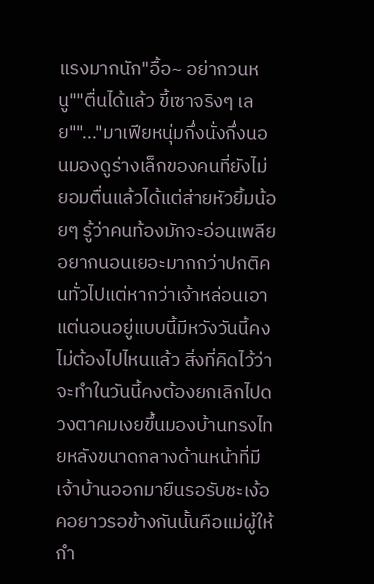แรงมากนัก"อื้อ~ อย่ากวนหนู""ตื่นได้แล้ว ขี้เซาจริงๆ เลย""..."มาเฟียหนุ่มกึ่งนั่งกึ่งนอนมองดูร่างเล็กของคนที่ยังไม่ยอมตื่นแล้วได้แต่ส่ายหัวยิ้มน้อยๆ รู้ว่าคนท้องมักจะอ่อนเพลียอยากนอนเยอะมากกว่าปกติคนทั่วไปแต่หากว่าเจ้าหล่อนเอาแต่นอนอยู่แบบนี้มีหวังวันนี้คงไม่ต้องไปไหนแล้ว สิ่งที่คิดไว้ว่าจะทำในวันนี้คงต้องยกเลิกไปดวงตาคมเงยขึ้นมองบ้านทรงไทยหลังขนาดกลางด้านหน้าที่มีเจ้าบ้านออกมายืนรอรับชะเง้อคอยาวรอข้างกันนั้นคือแม่ผู้ให้กำ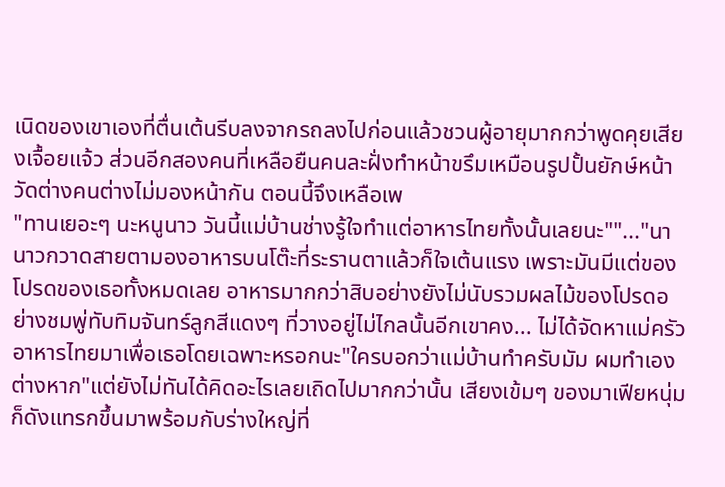เนิดของเขาเองที่ตื่นเต้นรีบลงจากรถลงไปก่อนแล้วชวนผู้อายุมากกว่าพูดคุยเสียงเจื้อยแจ้ว ส่วนอีกสองคนที่เหลือยืนคนละฝั่งทำหน้าขรึมเหมือนรูปปั้นยักษ์หน้าวัดต่างคนต่างไม่มองหน้ากัน ตอนนี้จึงเหลือเพ
"ทานเยอะๆ นะหนูนาว วันนี้แม่บ้านช่างรู้ใจทำแต่อาหารไทยทั้งนั้นเลยนะ""..."นานาวกวาดสายตามองอาหารบนโต๊ะที่ระรานตาแล้วก็ใจเต้นแรง เพราะมันมีแต่ของโปรดของเธอทั้งหมดเลย อาหารมากกว่าสิบอย่างยังไม่นับรวมผลไม้ของโปรดอย่างชมพู่ทับทิมจันทร์ลูกสีแดงๆ ที่วางอยู่ไม่ไกลนั้นอีกเขาคง... ไม่ได้จัดหาแม่ครัวอาหารไทยมาเพื่อเธอโดยเฉพาะหรอกนะ"ใครบอกว่าแม่บ้านทำครับมัม ผมทำเองต่างหาก"แต่ยังไม่ทันได้คิดอะไรเลยเถิดไปมากกว่านั้น เสียงเข้มๆ ของมาเฟียหนุ่มก็ดังแทรกขึ้นมาพร้อมกับร่างใหญ่ที่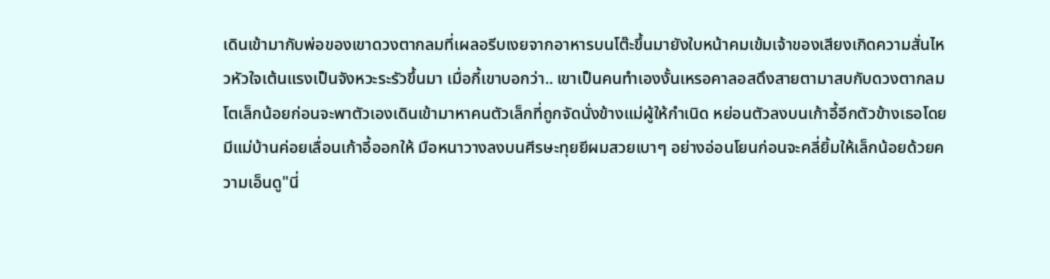เดินเข้ามากับพ่อของเขาดวงตากลมที่เผลอรีบเงยจากอาหารบนโต๊ะขึ้นมายังใบหน้าคมเข้มเจ้าของเสียงเกิดความสั่นไหวหัวใจเต้นแรงเป็นจังหวะระรัวขึ้นมา เมื่อกี้เขาบอกว่า.. เขาเป็นคนทำเองงั้นเหรอคาลอสดึงสายตามาสบกับดวงตากลมโตเล็กน้อยก่อนจะพาตัวเองเดินเข้ามาหาคนตัวเล็กที่ถูกจัดนั่งข้างแม่ผู้ให้กำเนิด หย่อนตัวลงบนเก้าอี้อีกตัวข้างเธอโดยมีแม่บ้านค่อยเลื่อนเก้าอี้ออกให้ มือหนาวางลงบนศีรษะทุยยีผมสวยเบาๆ อย่างอ่อนโยนก่อนจะคลี่ยิ้มให้เล็กน้อยด้วยความเอ็นดู"นี่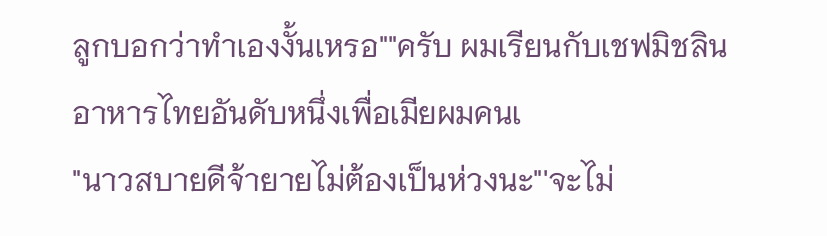ลูกบอกว่าทำเองงั้นเหรอ""ครับ ผมเรียนกับเชฟมิชลินอาหารไทยอันดับหนึ่งเพื่อเมียผมคนเ
"นาวสบายดีจ้ายายไม่ต้องเป็นห่วงนะ"'จะไม่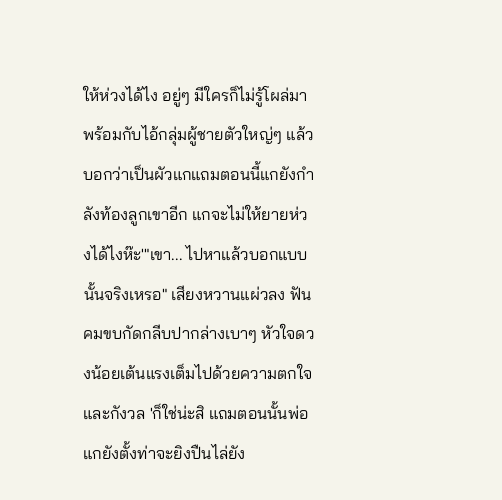ให้ห่วงได้ไง อยู่ๆ มีใครก็ไม่รู้โผล่มาพร้อมกับไอ้กลุ่มผู้ชายตัวใหญ่ๆ แล้วบอกว่าเป็นผัวแกแถมตอนนี้แกยังกำลังท้องลูกเขาอีก แกจะไม่ให้ยายห่วงได้ไงห๊ะ'"เขา... ไปหาแล้วบอกแบบนั้นจริงเหรอ" เสียงหวานแผ่วลง ฟันคมขบกัดกลีบปากล่างเบาๆ หัวใจดวงน้อยเต้นแรงเต็มไปด้วยความตกใจและกังวล 'ก็ใช่น่ะสิ แถมตอนนั้นพ่อแกยังตั้งท่าจะยิงปืนไล่ยัง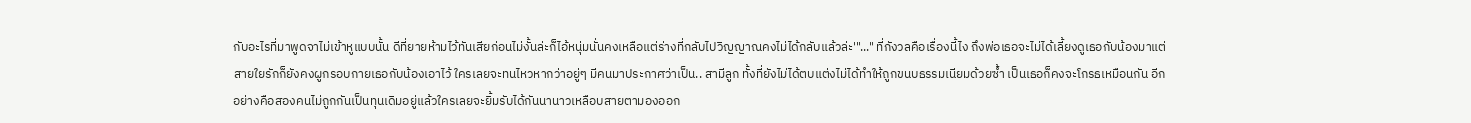กับอะไรที่มาพูดจาไม่เข้าหูแบบนั้น ดีที่ยายห้ามไว้ทันเสียก่อนไม่งั้นล่ะก็ไอ้หนุ่มนั่นคงเหลือแต่ร่างที่กลับไปวิญญาณคงไม่ได้กลับแล้วล่ะ'"..." ที่กังวลคือเรื่องนี้ไง ถึงพ่อเธอจะไม่ได้เลี้ยงดูเธอกับน้องมาแต่สายใยรักก็ยังคงผูกรอบกายเธอกับน้องเอาไว้ ใครเลยจะทนไหวหากว่าอยู่ๆ มีคนมาประกาศว่าเป็น.. สามีลูก ทั้งที่ยังไม่ได้ตบแต่งไม่ได้ทำให้ถูกขนบธรรมเนียมด้วยซ้ำ เป็นเธอก็คงจะโกรธเหมือนกัน อีกอย่างคือสองคนไม่ถูกกันเป็นทุนเดิมอยู่แล้วใครเลยจะยิ้มรับได้กันนานาวเหลือบสายตามองออก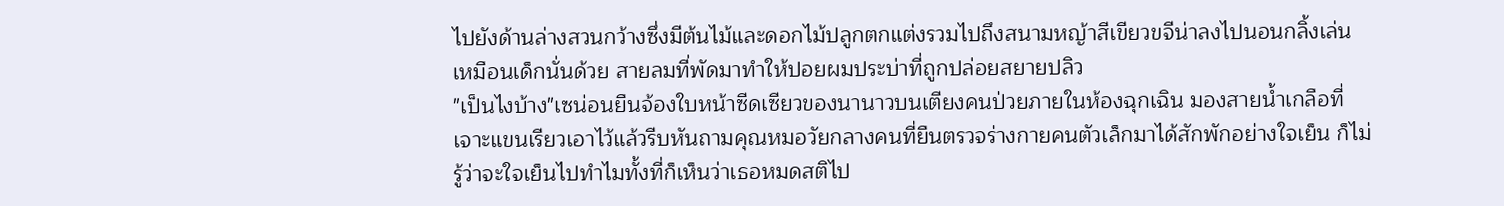ไปยังด้านล่างสวนกว้างซึ่งมีต้นไม้และดอกไม้ปลูกตกแต่งรวมไปถึงสนามหญ้าสีเขียวขจีน่าลงไปนอนกลิ้งเล่นเหมือนเด็กนั่นด้วย สายลมที่พัดมาทำให้ปอยผมประบ่าที่ถูกปล่อยสยายปลิว
"เป็นไงบ้าง"เซน่อนยืนจ้องใบหน้าซีดเซียวของนานาวบนเตียงคนป่วยภายในห้องฉุกเฉิน มองสายน้ำเกลือที่เจาะแขนเรียวเอาไว้แล้วรีบหันถามคุณหมอวัยกลางคนที่ยืนตรวจร่างกายคนตัวเล็กมาได้สักพักอย่างใจเย็น ก็ไม่รู้ว่าจะใจเย็นไปทำไมทั้งที่ก็เห็นว่าเธอหมดสติไป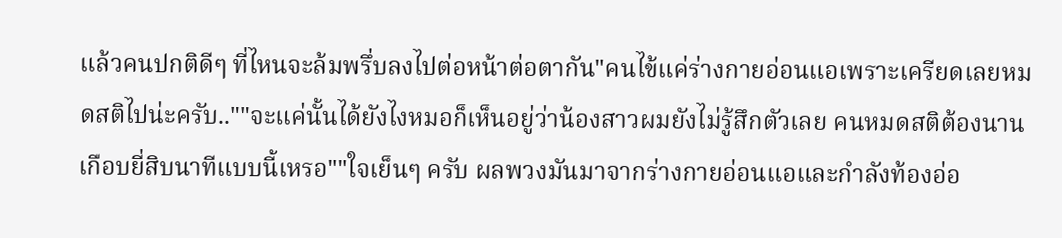แล้วคนปกติดีๆ ที่ไหนจะล้มพรึ่บลงไปต่อหน้าต่อตากัน"คนไข้แค่ร่างกายอ่อนแอเพราะเครียดเลยหมดสติไปน่ะครับ..""จะแค่นั้นได้ยังไงหมอก็เห็นอยู่ว่าน้องสาวผมยังไม่รู้สึกตัวเลย คนหมดสติต้องนานเกือบยี่สิบนาทีแบบนี้เหรอ""ใจเย็นๆ ครับ ผลพวงมันมาจากร่างกายอ่อนแอและกำลังท้องอ่อ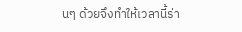นๆ ด้วยจึงทำให้เวลานี้ร่า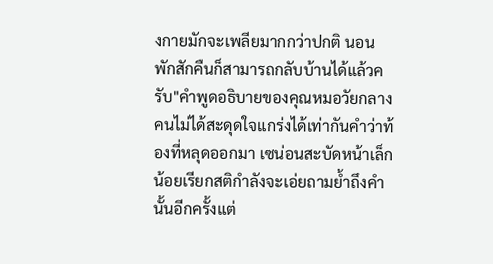งกายมักจะเพลียมากกว่าปกติ นอนพักสักคืนก็สามารถกลับบ้านได้แล้วครับ"คำพูดอธิบายของคุณหมอวัยกลางคนไม่ได้สะดุดใจแกร่งได้เท่ากันคำว่าท้องที่หลุดออกมา เซน่อนสะบัดหน้าเล็กน้อยเรียกสติกำลังจะเอ่ยถามย้ำถึงคำนั้นอีกครั้งแต่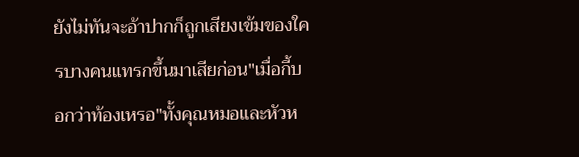ยังไม่ทันจะอ้าปากก็ถูกเสียงเข้มของใครบางคนแทรกขึ้นมาเสียก่อน"เมื่อกี้บอกว่าท้องเหรอ"ทั้งคุณหมอและหัวห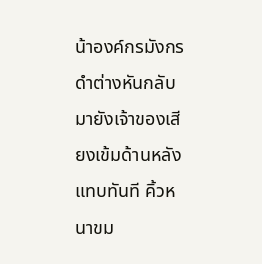น้าองค์กรมังกรดำต่างหันกลับมายังเจ้าของเสียงเข้มด้านหลังแทบทันที คิ้วหนาขม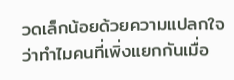วดเล็กน้อยด้วยความแปลกใจว่าทำไมคนที่เพิ่งแยกกันเมื่อ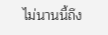ไม่นานนี้ถึง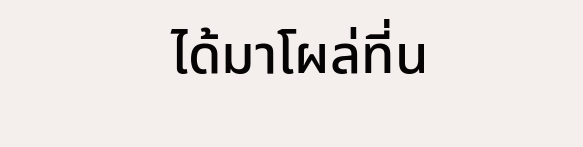ได้มาโผล่ที่น